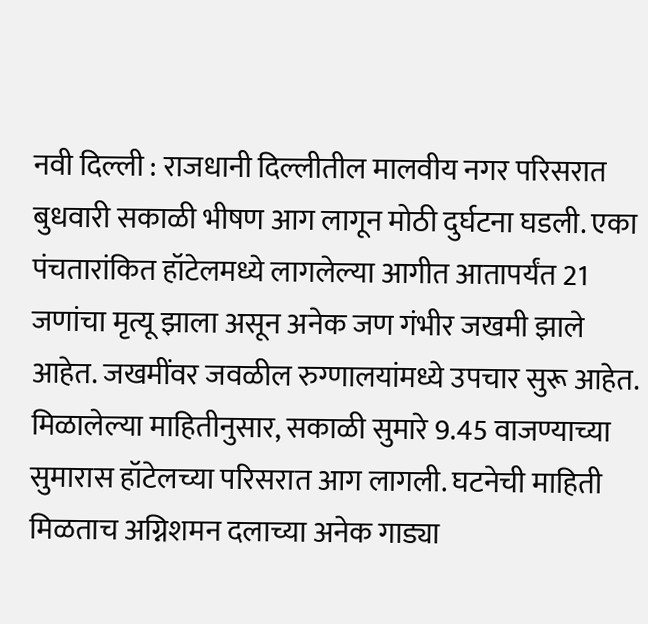नवी दिल्ली : राजधानी दिल्लीतील मालवीय नगर परिसरात बुधवारी सकाळी भीषण आग लागून मोठी दुर्घटना घडली. एका पंचतारांकित हॉटेलमध्ये लागलेल्या आगीत आतापर्यंत 21 जणांचा मृत्यू झाला असून अनेक जण गंभीर जखमी झाले आहेत. जखमींवर जवळील रुग्णालयांमध्ये उपचार सुरू आहेत.
मिळालेल्या माहितीनुसार, सकाळी सुमारे 9.45 वाजण्याच्या सुमारास हॉटेलच्या परिसरात आग लागली. घटनेची माहिती मिळताच अग्निशमन दलाच्या अनेक गाड्या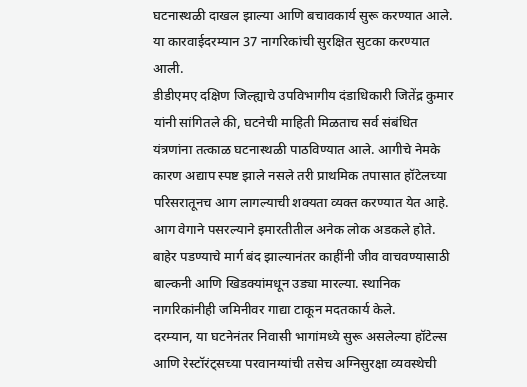घटनास्थळी दाखल झाल्या आणि बचावकार्य सुरू करण्यात आले. या कारवाईदरम्यान 37 नागरिकांची सुरक्षित सुटका करण्यात आली.
डीडीएमए दक्षिण जिल्ह्याचे उपविभागीय दंडाधिकारी जितेंद्र कुमार यांनी सांगितले की, घटनेची माहिती मिळताच सर्व संबंधित यंत्रणांना तत्काळ घटनास्थळी पाठविण्यात आले. आगीचे नेमके कारण अद्याप स्पष्ट झाले नसले तरी प्राथमिक तपासात हॉटेलच्या परिसरातूनच आग लागल्याची शक्यता व्यक्त करण्यात येत आहे.
आग वेगाने पसरल्याने इमारतीतील अनेक लोक अडकले होते. बाहेर पडण्याचे मार्ग बंद झाल्यानंतर काहींनी जीव वाचवण्यासाठी बाल्कनी आणि खिडक्यांमधून उड्या मारल्या. स्थानिक नागरिकांनीही जमिनीवर गाद्या टाकून मदतकार्य केले.
दरम्यान, या घटनेनंतर निवासी भागांमध्ये सुरू असलेल्या हॉटेल्स आणि रेस्टॉरंट्सच्या परवानग्यांची तसेच अग्निसुरक्षा व्यवस्थेची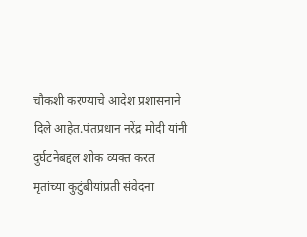चौकशी करण्याचे आदेश प्रशासनाने दिले आहेत.पंतप्रधान नरेंद्र मोदी यांनी दुर्घटनेबद्दल शोक व्यक्त करत मृतांच्या कुटुंबीयांप्रती संवेदना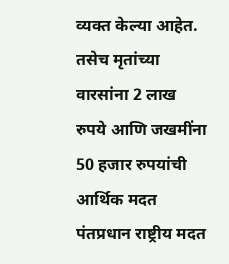व्यक्त केल्या आहेत. तसेच मृतांच्या वारसांना 2 लाख रुपये आणि जखमींना 50 हजार रुपयांची आर्थिक मदत पंतप्रधान राष्ट्रीय मदत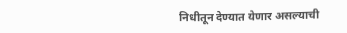निधीतून देण्यात येणार असल्याची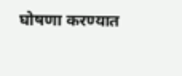घोषणा करण्यात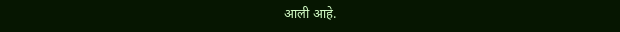आली आहे.